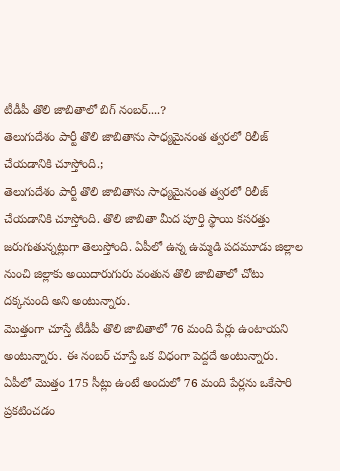టీడీపీ తొలి జాబితాలో బిగ్ నంబర్....?
తెలుగుదేశం పార్టీ తొలి జాబితాను సాధ్యమైనంత త్వరలో రిలీజ్ చేయడానికి చూస్తోంది.;
తెలుగుదేశం పార్టీ తొలి జాబితాను సాధ్యమైనంత త్వరలో రిలీజ్ చేయడానికి చూస్తోంది. తొలి జాబితా మీద పూర్తి స్థాయి కసరత్తు జరుగుతున్నట్లుగా తెలుస్తోంది. ఏపీలో ఉన్న ఉమ్మడి పదమూడు జిల్లాల నుంచి జిల్లాకు అయిదారుగురు వంతున తొలి జాబితాలో చోటు దక్కనుంది అని అంటున్నారు.
మొత్తంగా చూస్తే టీడీపీ తొలి జాబితాలో 76 మంది పేర్లు ఉంటాయని అంటున్నారు. ఈ నంబర్ చూస్తే ఒక విధంగా పెద్దదే అంటున్నారు. ఏపీలో మొత్తం 175 సీట్లు ఉంటే అందులో 76 మంది పేర్లను ఒకేసారి ప్రకటించడం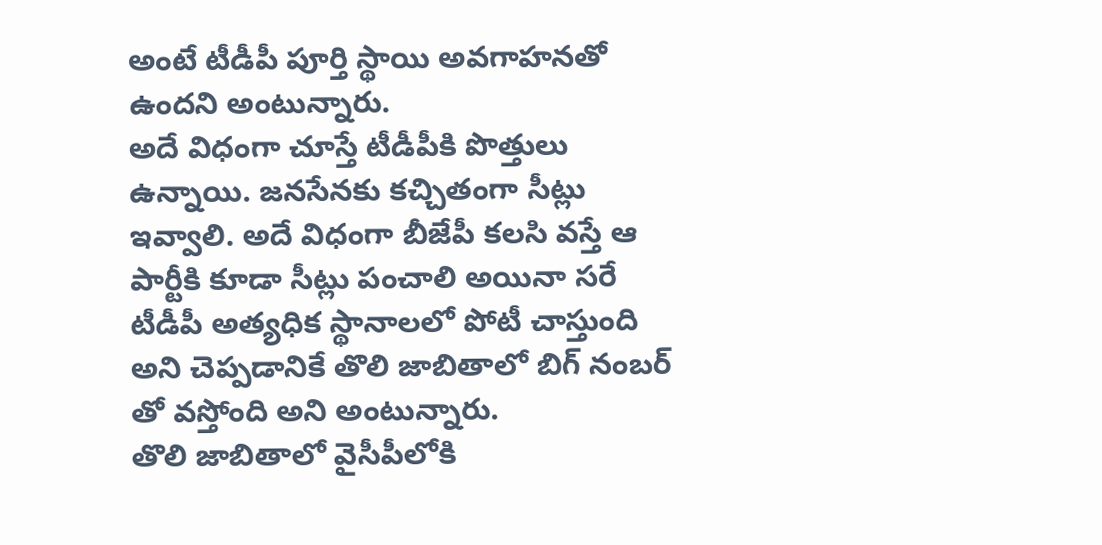అంటే టీడీపీ పూర్తి స్థాయి అవగాహనతో ఉందని అంటున్నారు.
అదే విధంగా చూస్తే టీడీపీకి పొత్తులు ఉన్నాయి. జనసేనకు కచ్చితంగా సీట్లు ఇవ్వాలి. అదే విధంగా బీజేపీ కలసి వస్తే ఆ పార్టీకి కూడా సీట్లు పంచాలి అయినా సరే టీడీపీ అత్యధిక స్థానాలలో పోటీ చాస్తుంది అని చెప్పడానికే తొలి జాబితాలో బిగ్ నంబర్ తో వస్తోంది అని అంటున్నారు.
తొలి జాబితాలో వైసీపీలోకి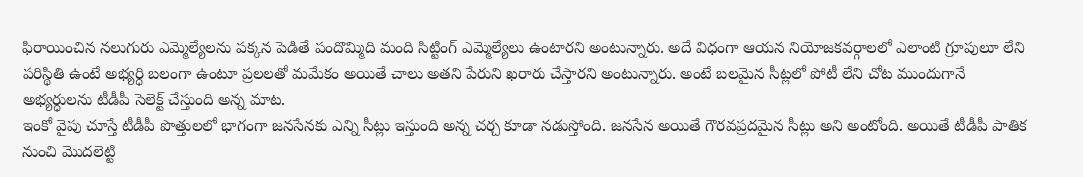ఫిరాయించిన నలుగురు ఎమ్మెల్యేలను పక్కన పెడితే పందొమ్మిది మంది సిట్టింగ్ ఎమ్మెల్యేలు ఉంటారని అంటున్నారు. అదే విధంగా ఆయన నియోజకవర్గాలలో ఎలాంటి గ్రూపులూ లేని పరిస్థితి ఉంటే అభ్యర్ధి బలంగా ఉంటూ ప్రలలతో మమేకం అయితే చాలు అతని పేరుని ఖరారు చేస్తారని అంటున్నారు. అంటే బలమైన సీట్లలో పోటీ లేని చోట ముందుగానే అభ్యర్ధులను టీడీపీ సెలెక్ట్ చేస్తుంది అన్న మాట.
ఇంకో వైపు చూస్తే టీడీపీ పొత్తులలో భాగంగా జనసేనకు ఎన్ని సీట్లు ఇస్తుంది అన్న చర్చ కూడా నడుస్తోంది. జనసేన అయితే గౌరవప్రదమైన సీట్లు అని అంటోంది. అయితే టీడీపీ పాతిక నుంచి మొదలెట్టి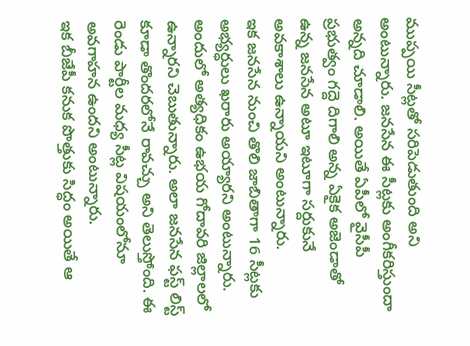ముప్పయి సీట్లతో సరిపెడుతుంది అని అంటున్నారు. జనసేన ఈ సీట్లకు అంగీకరిస్తుందా అన్నది చూడాలి. అయితే ఏపీలో వైసీపీ ప్రభుత్వం గద్దె దిగాలి అన్న ఏకైక అజెండాతో ఉన్న జనసేన అటూ ఇటూగా సర్దుకునే అవకాశాలు ఉన్నాయని అంటున్నారు.
ఇక జనసేన నుంచి తొలి జాబితాగా 16 సీట్లకు అభ్యర్ధులు ఖరారు అయ్యారని అంటున్నారు. అందులో అత్యధికం ఉభయ గోదావరి జిల్లాలలో ఉన్నారని చెబుతున్నారు. అలా జనసేన ఫస్ట్ లిస్ట్ కూడా తొందరలోనే రావచ్చు అని తెలుస్తోంది. ఈ రెండు పార్టీల మధ్య సీట్ల విషయంలోనూ అవగాహన ఉందని అంటున్నారు.
ఇక బీజేపీ కనుక పొత్తుకు సిద్ధం అయితే ఆ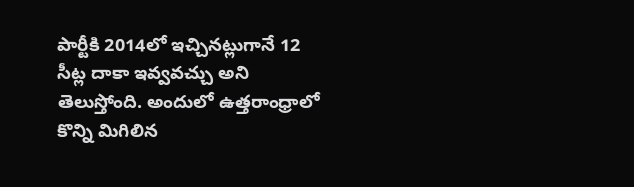పార్టీకి 2014లో ఇచ్చినట్లుగానే 12 సీట్ల దాకా ఇవ్వవచ్చు అని తెలుస్తోంది. అందులో ఉత్తరాంధ్రాలో కొన్ని మిగిలిన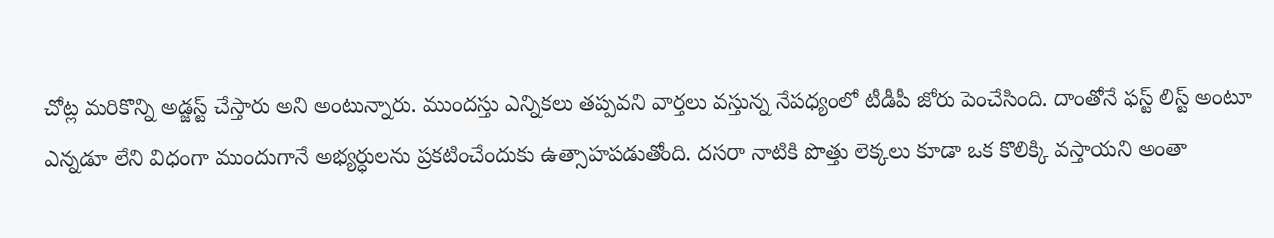చోట్ల మరికొన్ని అడ్జస్ట్ చేస్తారు అని అంటున్నారు. ముందస్తు ఎన్నికలు తప్పవని వార్తలు వస్తున్న నేపధ్యంలో టీడీపీ జోరు పెంచేసింది. దాంతోనే ఫస్ట్ లిస్ట్ అంటూ ఎన్నడూ లేని విధంగా ముందుగానే అభ్యర్ధులను ప్రకటించేందుకు ఉత్సాహపడుతోంది. దసరా నాటికి పొత్తు లెక్కలు కూడా ఒక కొలిక్కి వస్తాయని అంతా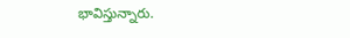భావిస్తున్నారు.